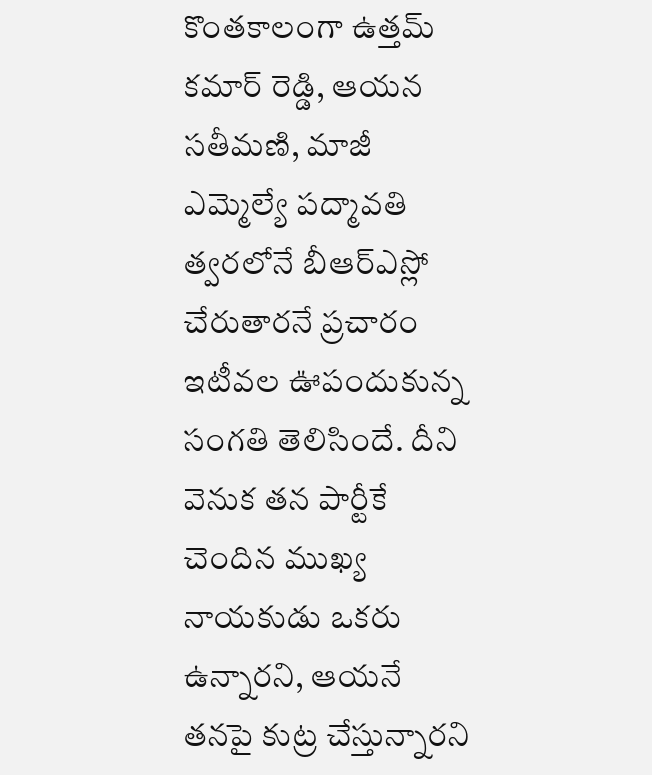కొంతకాలంగా ఉత్తమ్ కమార్ రెడ్డి, ఆయన సతీమణి, మాజీ ఎమ్మెల్యే పద్మావతి త్వరలోనే బీఆర్ఎస్లో చేరుతారనే ప్రచారం ఇటీవల ఊపందుకున్న సంగతి తెలిసిందే. దీని వెనుక తన పార్టీకే చెందిన ముఖ్య నాయకుడు ఒకరు ఉన్నారని, ఆయనే తనపై కుట్ర చేస్తున్నారని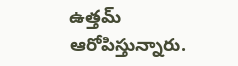ఉత్తమ్ ఆరోపిస్తున్నారు.